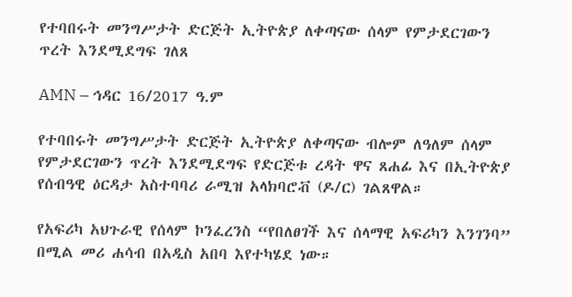የተባበሩት መንግሥታት ድርጅት ኢትዮጵያ ለቀጣናው ሰላም የምታደርገውን ጥረት እንደሚደግፍ ገለጸ

AMN – ኅዳር 16/2017 ዓ.ም

የተባበሩት መንግሥታት ድርጅት ኢትዮጵያ ለቀጣናው ብሎም ለዓለም ሰላም የምታደርገውን ጥረት እንደሚደግፍ የድርጅቱ ረዳት ዋና ጸሐፊ እና በኢትዮጵያ የሰብዓዊ ዕርዳታ አስተባባሪ ራሚዝ አላክባሮቭ (ዶ/ር) ገልጸዋል።

የአፍሪካ አህጉራዊ የሰላም ኮንፈረንስ “የበለፀገች እና ሰላማዊ አፍሪካን እንገንባ” በሚል መሪ ሐሳብ በአዲስ አበባ እየተካሄደ ነው።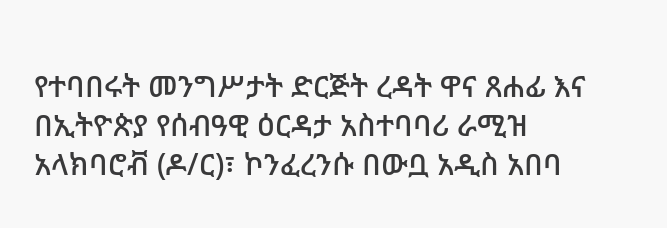የተባበሩት መንግሥታት ድርጅት ረዳት ዋና ጸሐፊ እና በኢትዮጵያ የሰብዓዊ ዕርዳታ አስተባባሪ ራሚዝ አላክባሮቭ (ዶ/ር)፣ ኮንፈረንሱ በውቧ አዲስ አበባ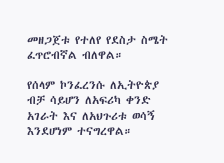መዘጋጀቱ የተለየ የደስታ ስሜት ፈጥሮብኛል ብለዋል።

የሰላም ኮንፈረንሱ ለኢትዮጵያ ብቻ ሳይሆን ለአፍሪካ ቀንድ አገራት እና ለአህጉሪቱ ወሳኝ እንደሆነም ተናግረዋል።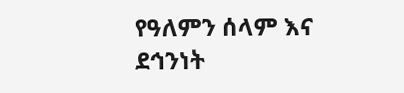የዓለምን ሰላም እና ደኅንነት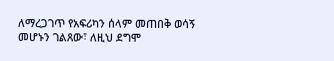ለማረጋገጥ የአፍሪካን ሰላም መጠበቅ ወሳኝ መሆኑን ገልጸው፣ ለዚህ ደግሞ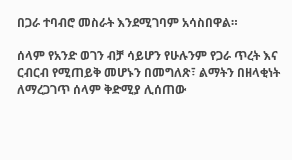በጋራ ተባብሮ መስራት እንደሚገባም አሳስበዋል።

ሰላም የአንድ ወገን ብቻ ሳይሆን የሁሉንም የጋራ ጥረት እና ርብርብ የሚጠይቅ መሆኑን በመግለጽ፣ ልማትን በዘላቂነት ለማረጋገጥ ሰላም ቅድሚያ ሊሰጠው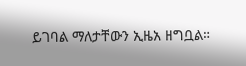ይገባል ማለታቸውን ኢዜአ ዘግቧል።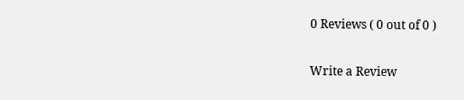0 Reviews ( 0 out of 0 )

Write a Review